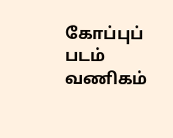கோப்புப் படம்
வணிகம்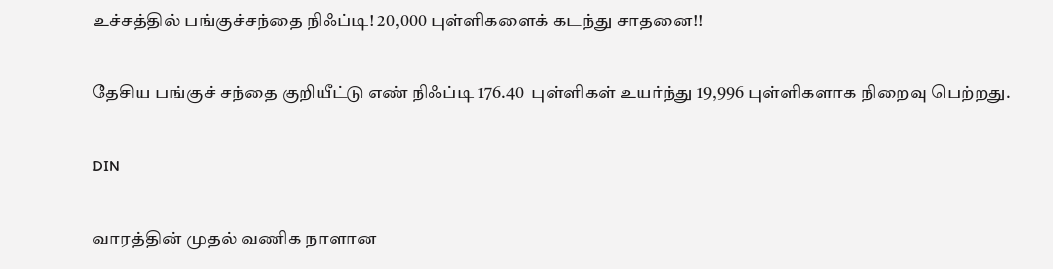உச்சத்தில் பங்குச்சந்தை நிஃப்டி! 20,000 புள்ளிகளைக் கடந்து சாதனை!!

தேசிய பங்குச் சந்தை குறியீட்டு எண் நிஃப்டி 176.40  புள்ளிகள் உயர்ந்து 19,996 புள்ளிகளாக நிறைவு பெற்றது.

DIN

வாரத்தின் முதல் வணிக நாளான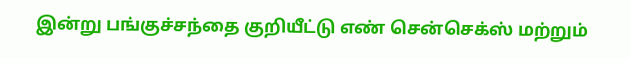இன்று பங்குச்சந்தை குறியீட்டு எண் சென்செக்ஸ் மற்றும்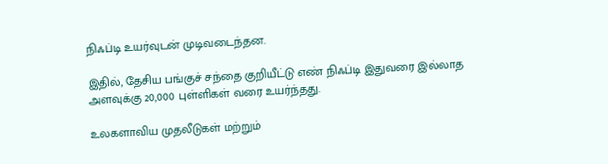நிஃப்டி உயர்வுடன் முடிவடைந்தன.

இதில், தேசிய பங்குச் சந்தை குறியீட்டு எண் நிஃப்டி இதுவரை இல்லாத அளவுக்கு 20,000 புள்ளிகள் வரை உயர்ந்தது.

உலகளாவிய முதலீடுகள் மற்றும்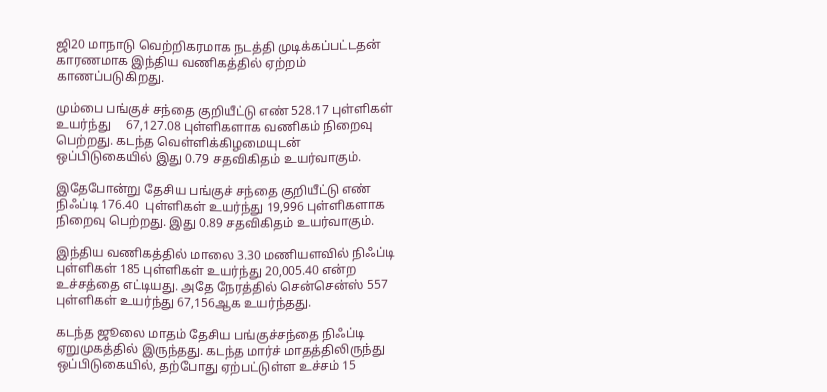ஜி20 மாநாடு வெற்றிகரமாக நடத்தி முடிக்கப்பட்டதன் காரணமாக இந்திய வணிகத்தில் ஏற்றம் காணப்படுகிறது.

மும்பை பங்குச் சந்தை குறியீட்டு எண் 528.17 புள்ளிகள் உயர்ந்து     67,127.08 புள்ளிகளாக வணிகம் நிறைவு பெற்றது. கடந்த வெள்ளிக்கிழமையுடன் ஒப்பிடுகையில் இது 0.79 சதவிகிதம் உயர்வாகும்.

இதேபோன்று தேசிய பங்குச் சந்தை குறியீட்டு எண் நிஃப்டி 176.40  புள்ளிகள் உயர்ந்து 19,996 புள்ளிகளாக நிறைவு பெற்றது. இது 0.89 சதவிகிதம் உயர்வாகும்.

இந்திய வணிகத்தில் மாலை 3.30 மணியளவில் நிஃப்டி புள்ளிகள் 185 புள்ளிகள் உயர்ந்து 20,005.40 என்ற உச்சத்தை எட்டியது. அதே நேரத்தில் சென்சென்ஸ் 557 புள்ளிகள் உயர்ந்து 67,156ஆக உயர்ந்தது.

கடந்த ஜூலை மாதம் தேசிய பங்குச்சந்தை நிஃப்டி ஏறுமுகத்தில் இருந்தது. கடந்த மார்ச் மாதத்திலிருந்து ஒப்பிடுகையில், தற்போது ஏற்பட்டுள்ள உச்சம் 15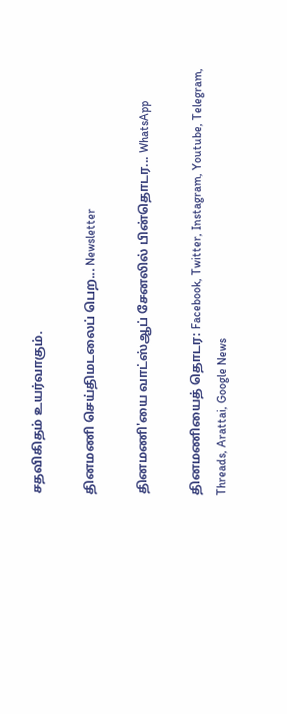சதவிகிதம் உயர்வாகும்.

தினமணி செய்திமடலைப் பெற... Newsletter

தினமணி'யை வாட்ஸ்ஆப் சேனலில் பின்தொடர... WhatsApp

தினமணியைத் தொடர: Facebook, Twitter, Instagram, Youtube, Telegram, Threads, Arattai, Google News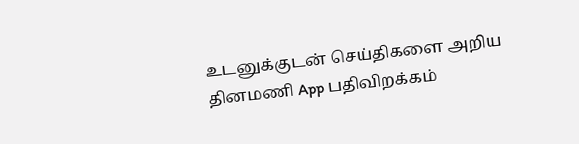உடனுக்குடன் செய்திகளை அறிய தினமணி App பதிவிறக்கம்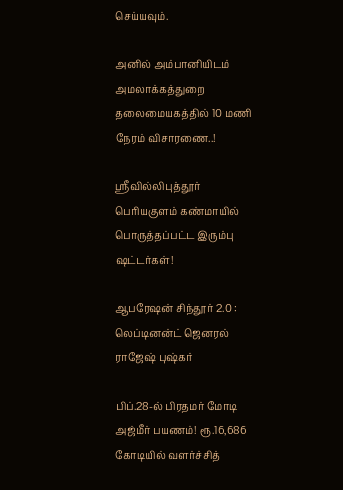செய்யவும்.

அனில் அம்பானியிடம் அமலாக்கத்துறை தலைமையகத்தில் 10 மணி நேரம் விசாரணை..!

ஸ்ரீவில்லிபுத்தூர் பெரியகுளம் கண்மாயில் பொருத்தப்பட்ட இரும்பு ஷட்டர்கள்!

ஆபரேஷன் சிந்தூர் 2.0 : லெப்டினன்ட் ஜெனரல் ராஜேஷ் புஷ்கர்

பிப்.28-ல் பிரதமர் மோடி அஜ்மீர் பயணம்! ரூ.16,686 கோடியில் வளர்ச்சித்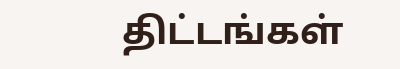திட்டங்கள்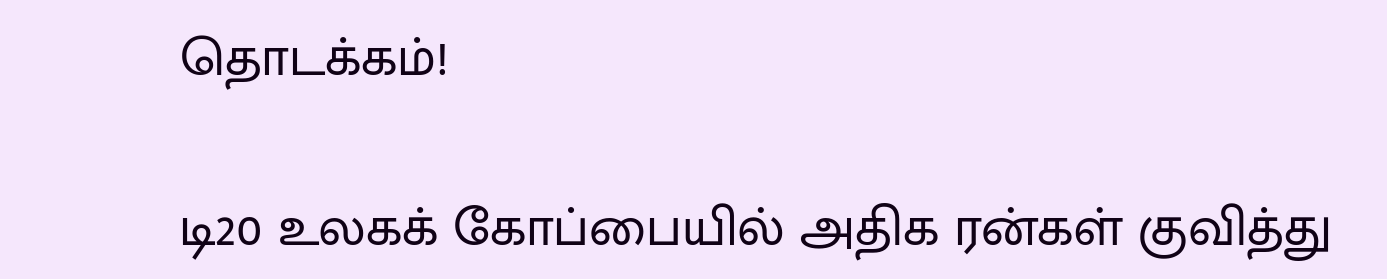தொடக்கம்!

டி20 உலகக் கோப்பையில் அதிக ரன்கள் குவித்து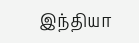இந்தியா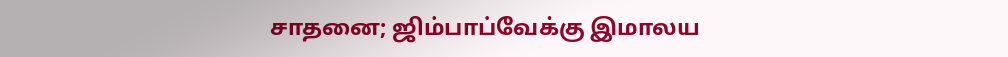சாதனை; ஜிம்பாப்வேக்கு இமாலய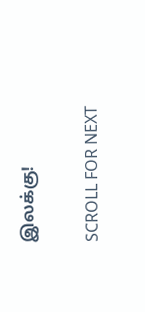இலக்கு!

SCROLL FOR NEXT